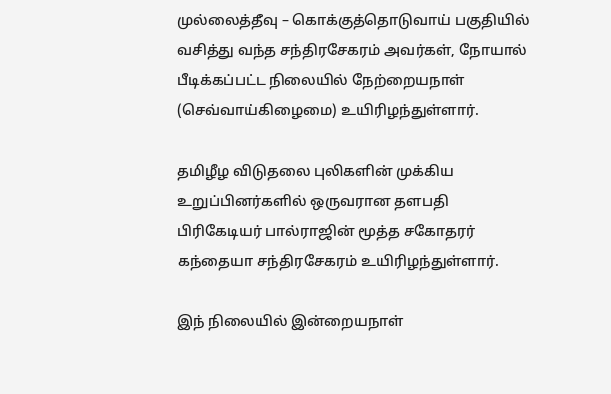முல்லைத்தீவு – கொக்குத்தொடுவாய் பகுதியில் வசித்து வந்த சந்திரசேகரம் அவர்கள், நோயால் பீடிக்கப்பட்ட நிலையில் நேற்றையநாள் (செவ்வாய்கிழைமை) உயிரிழந்துள்ளார்.

தமிழீழ விடுதலை புலிகளின் முக்கிய உறுப்பினர்களில் ஒருவரான தளபதி பிரிகேடியர் பால்ராஜின் மூத்த சகோதரர் கந்தையா சந்திரசேகரம் உயிரிழந்துள்ளார்.

இந் நிலையில் இன்றையநாள்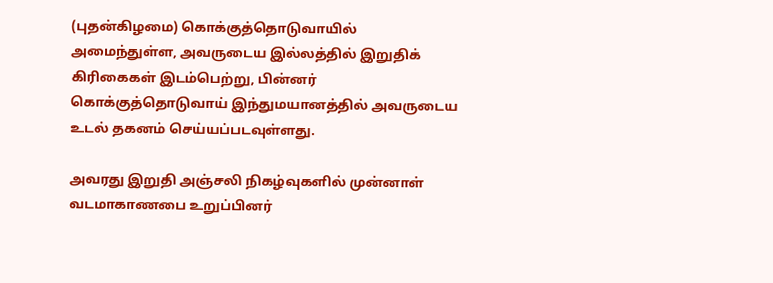(புதன்கிழமை) கொக்குத்தொடுவாயில் அமைந்துள்ள, அவருடைய இல்லத்தில் இறுதிக் கிரிகைகள் இடம்பெற்று, பின்னர் கொக்குத்தொடுவாய் இந்துமயானத்தில் அவருடைய உடல் தகனம் செய்யப்படவுள்ளது.

அவரது இறுதி அஞ்சலி நிகழ்வுகளில் முன்னாள் வடமாகாணபை உறுப்பினர்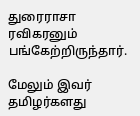துரைராசா ரவிகரனும் பங்கேற்றிருந்தார்.

மேலும் இவர் தமிழர்களது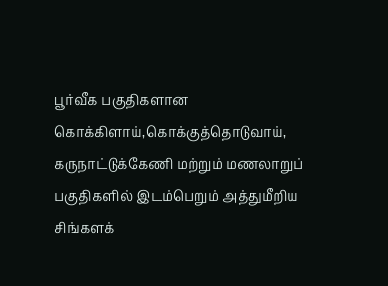பூர்வீக பகுதிகளான கொக்கிளாய்,கொக்குத்தொடுவாய், கருநாட்டுக்கேணி மற்றும் மணலாறுப் பகுதிகளில் இடம்பெறும் அத்துமீறிய சிங்களக்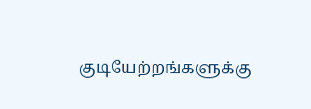குடியேற்றங்களுக்கு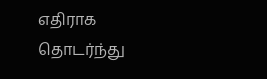எதிராக தொடர்ந்து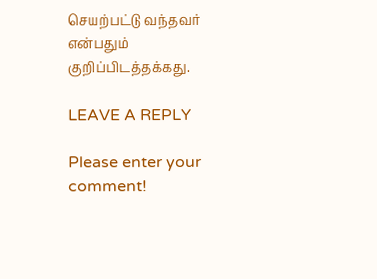செயற்பட்டு வந்தவர் என்பதும் குறிப்பிடத்தக்கது.

LEAVE A REPLY

Please enter your comment!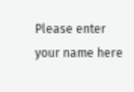Please enter your name here